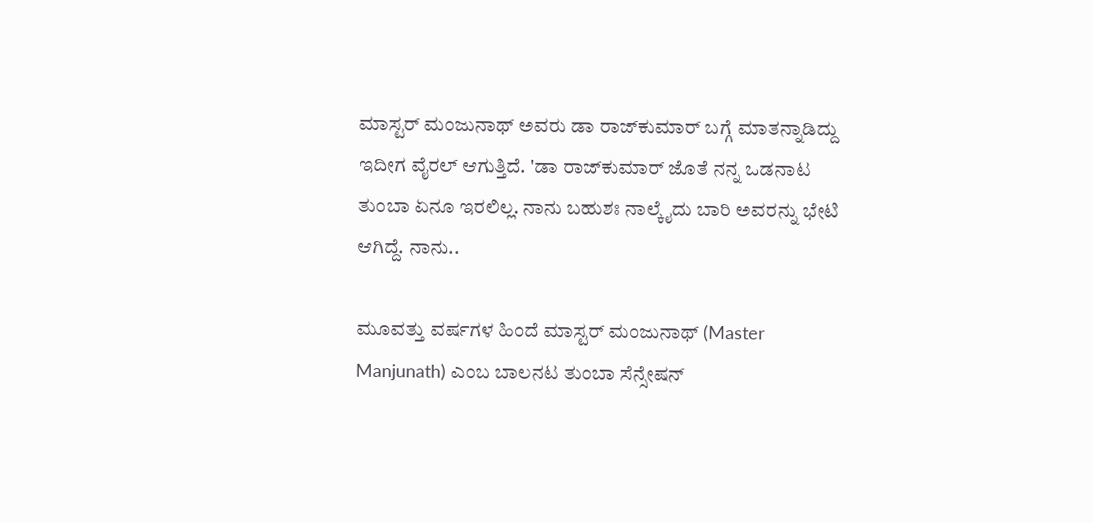ಮಾಸ್ಟರ್ ಮಂಜುನಾಥ್ ಅವರು ಡಾ ರಾಜ್‌ಕುಮಾರ್ ಬಗ್ಗೆ ಮಾತನ್ನಾಡಿದ್ದು ಇದೀಗ ವೈರಲ್ ಆಗುತ್ತಿದೆ. 'ಡಾ ರಾಜ್‌ಕುಮಾರ್ ಜೊತೆ ನನ್ನ ಒಡನಾಟ ತುಂಬಾ ಏನೂ ಇರಲಿಲ್ಲ. ನಾನು ಬಹುಶಃ ನಾಲ್ಕೈದು ಬಾರಿ ಅವರನ್ನು ಭೇಟಿ ಆಗಿದ್ದೆ. ನಾನು..

ಮೂವತ್ತು ವರ್ಷಗಳ ಹಿಂದೆ ಮಾಸ್ಟರ್ ಮಂಜುನಾಥ್ (Master Manjunath) ಎಂಬ ಬಾಲನಟ ತುಂಬಾ ಸೆನ್ಸೇಷನ್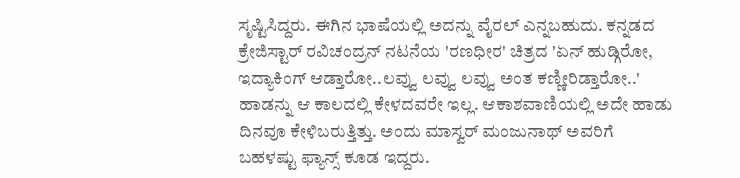ಸೃಷ್ಟಿಸಿದ್ದರು. ಈಗಿನ ಭಾಷೆಯಲ್ಲಿ ಅದನ್ನು ವೈರಲ್ ಎನ್ನಬಹುದು. ಕನ್ನಡದ ಕ್ರೇಜಿಸ್ಟಾರ್ ರವಿಚಂದ್ರನ್ ನಟನೆಯ 'ರಣಧೀರ' ಚಿತ್ರದ 'ಏನ್ ಹುಡ್ಗಿರೋ, ಇದ್ಯಾಕಿಂಗ್ ಆಡ್ತಾರೋ..ಲವ್ವು ಲವ್ವು ಲವ್ವು ಅಂತ ಕಣ್ಣೀರಿಡ್ತಾರೋ..' ಹಾಡನ್ನು ಆ ಕಾಲದಲ್ಲಿ ಕೇಳದವರೇ ಇಲ್ಲ. ಆಕಾಶವಾಣಿಯಲ್ಲಿ ಅದೇ ಹಾಡು ದಿನವೂ ಕೇಳಿಬರುತ್ತಿತ್ತು. ಅಂದು ಮಾಸ್ವರ್ ಮಂಜುನಾಥ್‌ ಅವರಿಗೆ ಬಹಳಷ್ಟು ಫ್ಯಾನ್ಸ್ ಕೂಡ ಇದ್ದರು.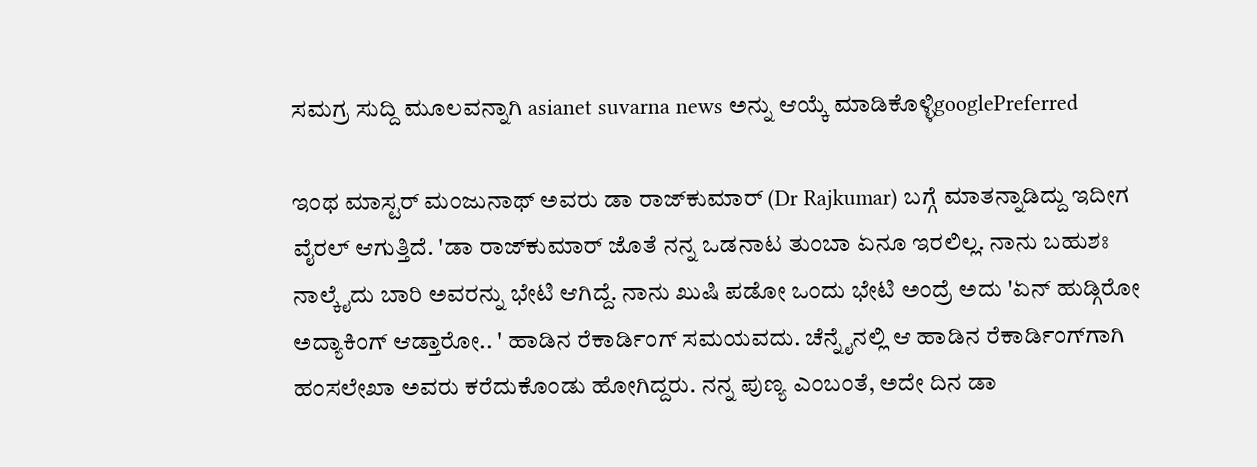ಸಮಗ್ರ ಸುದ್ದಿ ಮೂಲವನ್ನಾಗಿ asianet suvarna news ಅನ್ನು ಆಯ್ಕೆ ಮಾಡಿಕೊಳ್ಳಿgooglePreferred

ಇಂಥ ಮಾಸ್ಟರ್ ಮಂಜುನಾಥ್ ಅವರು ಡಾ ರಾಜ್‌ಕುಮಾರ್ (Dr Rajkumar) ಬಗ್ಗೆ ಮಾತನ್ನಾಡಿದ್ದು ಇದೀಗ ವೈರಲ್ ಆಗುತ್ತಿದೆ. 'ಡಾ ರಾಜ್‌ಕುಮಾರ್ ಜೊತೆ ನನ್ನ ಒಡನಾಟ ತುಂಬಾ ಏನೂ ಇರಲಿಲ್ಲ. ನಾನು ಬಹುಶಃ ನಾಲ್ಕೈದು ಬಾರಿ ಅವರನ್ನು ಭೇಟಿ ಆಗಿದ್ದೆ. ನಾನು ಖುಷಿ ಪಡೋ ಒಂದು ಭೇಟಿ ಅಂದ್ರೆ ಅದು 'ಏನ್ ಹುಡ್ಗಿರೋ ಅದ್ಯಾಕಿಂಗ್ ಆಡ್ತಾರೋ.. ' ಹಾಡಿನ ರೆಕಾರ್ಡಿಂಗ್ ಸಮಯವದು. ಚೆನ್ನೈನಲ್ಲಿ ಆ ಹಾಡಿನ ರೆಕಾರ್ಡಿಂಗ್‌ಗಾಗಿ ಹಂಸಲೇಖಾ ಅವರು ಕರೆದುಕೊಂಡು ಹೋಗಿದ್ದರು. ನನ್ನ ಪುಣ್ಯ ಎಂಬಂತೆ, ಅದೇ ದಿನ ಡಾ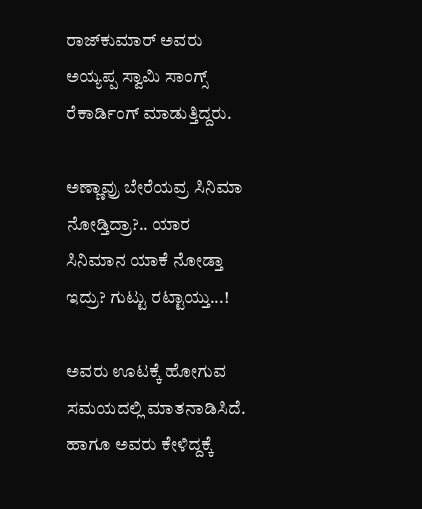ರಾಜ್‌ಕುಮಾರ್ ಅವರು ಅಯ್ಯಪ್ಪ ಸ್ವಾಮಿ ಸಾಂಗ್ಸ್ ರೆಕಾರ್ಡಿಂಗ್ ಮಾಡುತ್ತಿದ್ದರು.

ಅಣ್ಣಾವ್ರು ಬೇರೆಯವ್ರ ಸಿನಿಮಾ ನೋಡ್ತಿದ್ರಾ?.. ಯಾರ ಸಿನಿಮಾನ ಯಾಕೆ ನೋಡ್ತಾ ಇದ್ರು? ಗುಟ್ಟು ರಟ್ಟಾಯ್ತು...!

ಅವರು ಊಟಕ್ಕೆ ಹೋಗುವ ಸಮಯದಲ್ಲಿ ಮಾತನಾಡಿಸಿದೆ. ಹಾಗೂ ಅವರು ಕೇಳಿದ್ದಕ್ಕೆ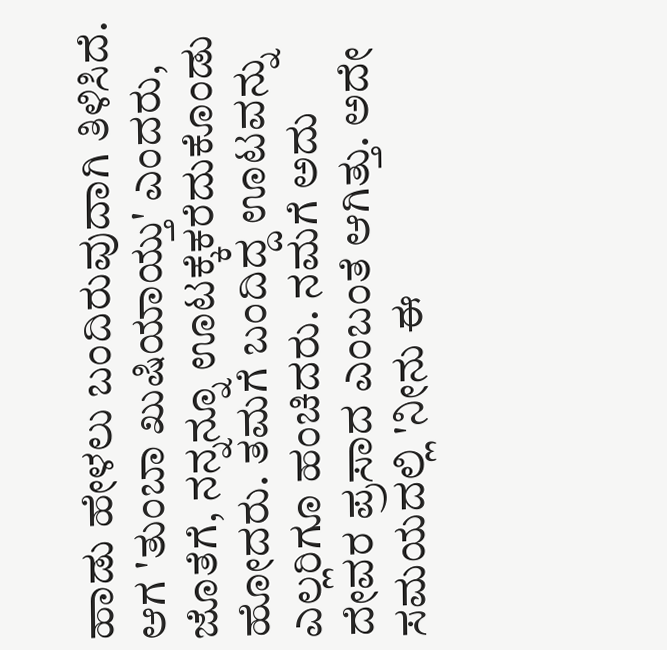ಹಾಡು ಹೇಳಲು ಬಂದಿರುವುದಾಗಿ ತಿಳಿಸಿದೆ. ಆಗ 'ತುಂಬಾ ಖುಷಿಯಾಯ್ತು' ಎಂದರು, ಜೊತೆಗೆ, ನನ್ನನ್ನೂ ಊಟಕ್ಕೆಕರೆದುಕೊಂಡು ಹೋದರು. ತಮಗೆ ಬಂದಿದ್ದ ಊಟವನ್ನು ಎಲ್ಲರಿಗೂ ಹಂಚಿದರು. ನಮಗೆ ಅದು ದೇವರ ಪ್ರಸಾದ ಎಂಬಂತೆ ಆಗಿತ್ತು. ಅದೇ ಸಮಯದಲ್ಲಿ 'ನೀನು ಈ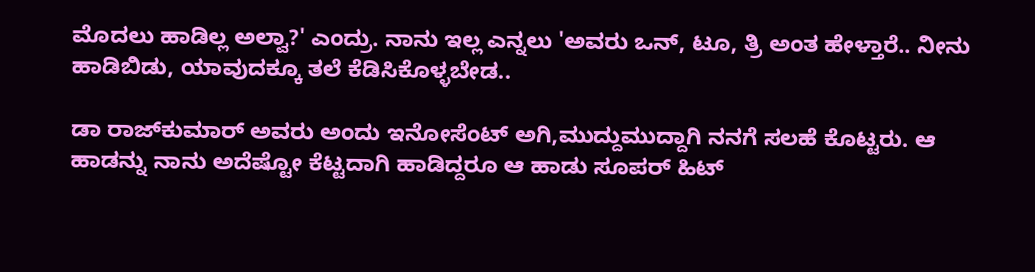ಮೊದಲು ಹಾಡಿಲ್ಲ ಅಲ್ವಾ?' ಎಂದ್ರು. ನಾನು ಇಲ್ಲ ಎನ್ನಲು 'ಅವರು ಒನ್‌, ಟೂ, ತ್ರಿ ಅಂತ ಹೇಳ್ತಾರೆ.. ನೀನು ಹಾಡಿಬಿಡು, ಯಾವುದಕ್ಕೂ ತಲೆ ಕೆಡಿಸಿಕೊಳ್ಳಬೇಡ..

ಡಾ ರಾಜ್‌ಕುಮಾರ್ ಅವರು ಅಂದು ಇನೋಸೆಂಟ್‌ ಅಗಿ,ಮುದ್ದುಮುದ್ದಾಗಿ ನನಗೆ ಸಲಹೆ ಕೊಟ್ಟರು. ಆ ಹಾಡನ್ನು ನಾನು ಅದೆಷ್ಟೋ ಕೆಟ್ಟದಾಗಿ ಹಾಡಿದ್ದರೂ ಆ ಹಾಡು ಸೂಪರ್ ಹಿಟ್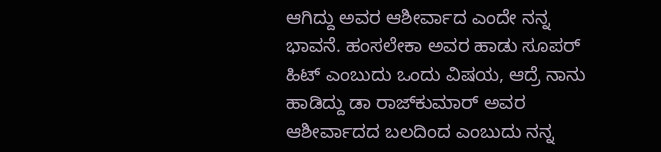ಆಗಿದ್ದು ಅವರ ಆಶೀರ್ವಾದ ಎಂದೇ ನನ್ನ ಭಾವನೆ. ಹಂಸಲೇಕಾ ಅವರ ಹಾಡು ಸೂಪರ್ ಹಿಟ್ ಎಂಬುದು ಒಂದು ವಿಷಯ, ಆದ್ರೆ ನಾನು ಹಾಡಿದ್ದು ಡಾ ರಾಜ್‌ಕುಮಾರ್ ಅವರ ಆಶೀರ್ವಾದದ ಬಲದಿಂದ ಎಂಬುದು ನನ್ನ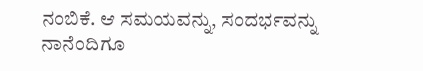ನಂಬಿಕೆ. ಆ ಸಮಯವನ್ನು, ಸಂದರ್ಭವನ್ನು ನಾನೆಂದಿಗೂ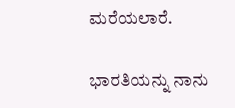ಮರೆಯಲಾರೆ.

ಭಾರತಿಯನ್ನು ನಾನು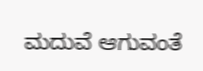ಮದುವೆ ಆಗುವಂತೆ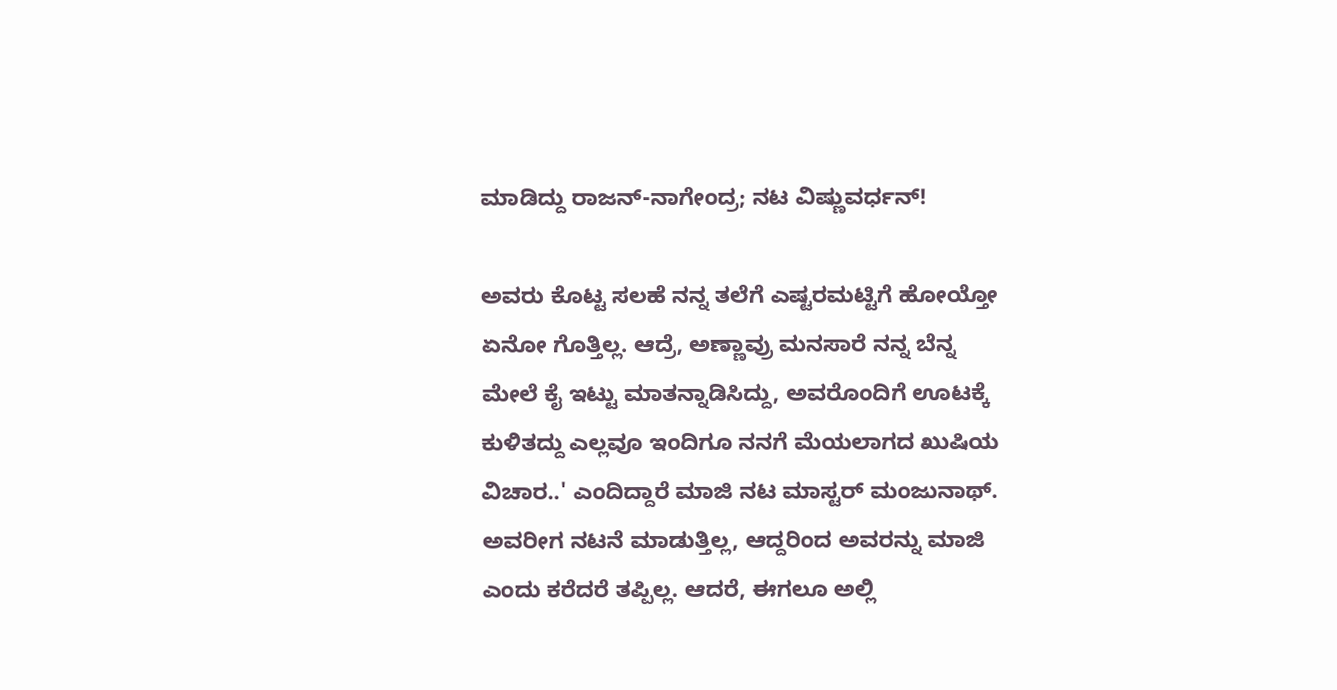ಮಾಡಿದ್ದು ರಾಜನ್‌-ನಾಗೇಂದ್ರ; ನಟ ವಿಷ್ಣುವರ್ಧನ್!

ಅವರು ಕೊಟ್ಟ ಸಲಹೆ ನನ್ನ ತಲೆಗೆ ಎಷ್ಟರಮಟ್ಟಿಗೆ ಹೋಯ್ತೋ ಏನೋ ಗೊತ್ತಿಲ್ಲ. ಆದ್ರೆ, ಅಣ್ಣಾವ್ರು ಮನಸಾರೆ ನನ್ನ ಬೆನ್ನ ಮೇಲೆ ಕೈ ಇಟ್ಟು ಮಾತನ್ನಾಡಿಸಿದ್ದು, ಅವರೊಂದಿಗೆ ಊಟಕ್ಕೆ ಕುಳಿತದ್ದು ಎಲ್ಲವೂ ಇಂದಿಗೂ ನನಗೆ ಮೆಯಲಾಗದ ಖುಷಿಯ ವಿಚಾರ..' ಎಂದಿದ್ದಾರೆ ಮಾಜಿ ನಟ ಮಾಸ್ಟರ್ ಮಂಜುನಾಥ್. ಅವರೀಗ ನಟನೆ ಮಾಡುತ್ತಿಲ್ಲ, ಆದ್ದರಿಂದ ಅವರನ್ನು ಮಾಜಿ ಎಂದು ಕರೆದರೆ ತಪ್ಪಿಲ್ಲ. ಆದರೆ, ಈಗಲೂ ಅಲ್ಲಿ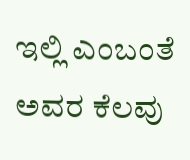ಇಲ್ಲಿ ಎಂಬಂತೆ ಅವರ ಕೆಲವು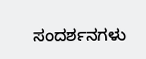ಸಂದರ್ಶನಗಳು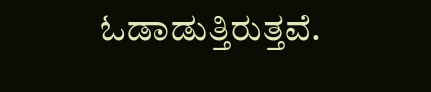ಓಡಾಡುತ್ತಿರುತ್ತವೆ.